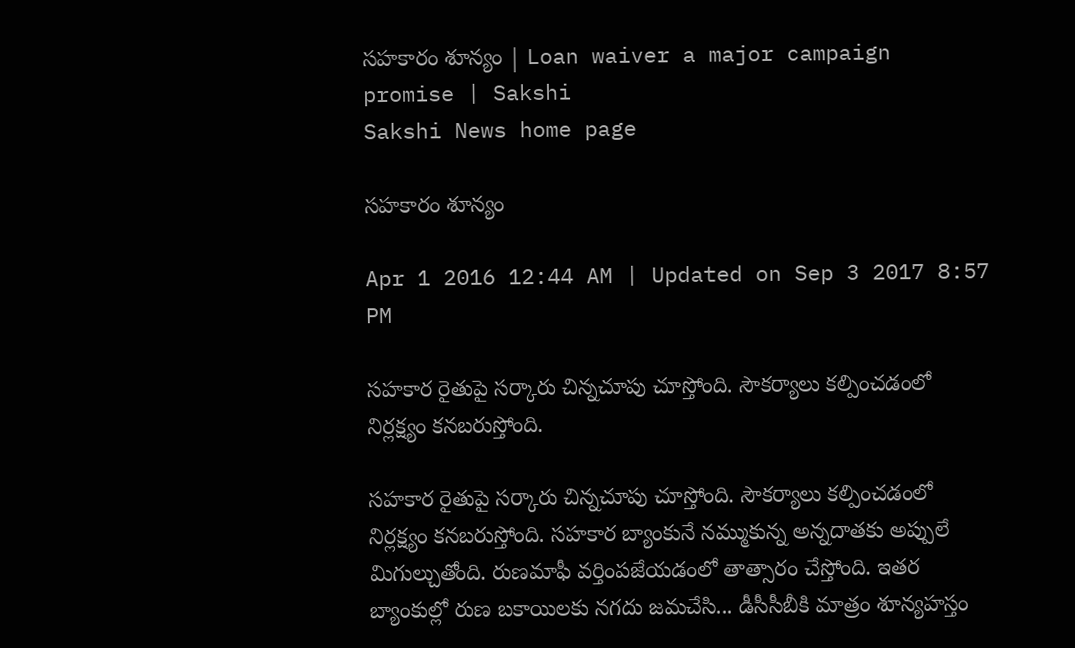సహకారం శూన్యం | Loan waiver a major campaign promise | Sakshi
Sakshi News home page

సహకారం శూన్యం

Apr 1 2016 12:44 AM | Updated on Sep 3 2017 8:57 PM

సహకార రైతుపై సర్కారు చిన్నచూపు చూస్తోంది. సౌకర్యాలు కల్పించడంలో నిర్లక్ష్యం కనబరుస్తోంది.

సహకార రైతుపై సర్కారు చిన్నచూపు చూస్తోంది. సౌకర్యాలు కల్పించడంలో నిర్లక్ష్యం కనబరుస్తోంది. సహకార బ్యాంకునే నమ్ముకున్న అన్నదాతకు అప్పులే మిగుల్చుతోంది. రుణమాఫీ వర్తింపజేయడంలో తాత్సారం చేస్తోంది. ఇతర బ్యాంకుల్లో రుణ బకాయిలకు నగదు జమచేసి... డీసీసీబీకి మాత్రం శూన్యహస్తం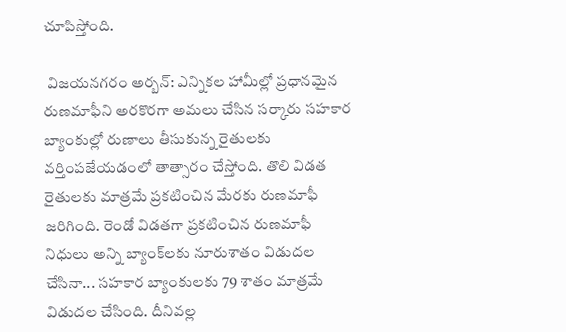చూపిస్తోంది.

 విజయనగరం అర్బన్: ఎన్నికల హామీల్లో ప్రధానమైన రుణమాఫీని అరకొరగా అమలు చేసిన సర్కారు సహకార బ్యాంకుల్లో రుణాలు తీసుకున్న రైతులకు వర్తింపజేయడంలో తాత్సారం చేస్తోంది. తొలి విడత రైతులకు మాత్రమే ప్రకటించిన మేరకు రుణమాఫీ జరిగింది. రెండో విడతగా ప్రకటించిన రుణమాఫీ నిధులు అన్ని బ్యాంక్‌లకు నూరుశాతం విడుదల చేసినా... సహకార బ్యాంకులకు 79 శాతం మాత్రమే విడుదల చేసింది. దీనివల్ల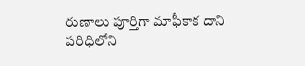రుణాలు పూర్తిగా మాఫీకాక దాని పరిధిలోని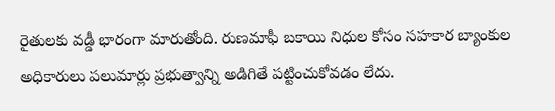రైతులకు వడ్డీ భారంగా మారుతోంది. రుణమాఫీ బకాయి నిధుల కోసం సహకార బ్యాంకుల అధికారులు పలుమార్లు ప్రభుత్వాన్ని అడిగితే పట్టించుకోవడం లేదు.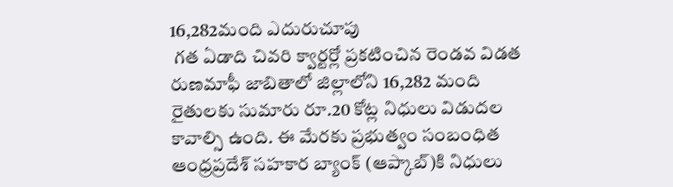16,282మంది ఎదురుచూపు
 గత ఏడాది చివరి క్వార్టర్లో ప్రకటించిన రెండవ విడత రుణమాఫీ జాబితాలో జిల్లాలోని 16,282 మంది రైతులకు సుమారు రూ.20 కోట్ల నిధులు విడుదల కావాల్సి ఉంది. ఈ మేరకు ప్రభుత్వం సంబంధిత ఆంధ్రప్రదేశ్ సహకార బ్యాంక్ (ఆప్కాబ్)కి నిధులు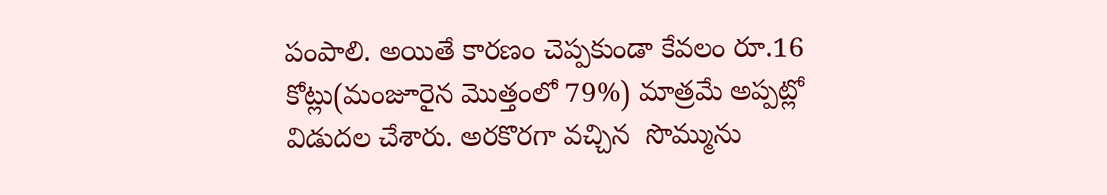పంపాలి. అయితే కారణం చెప్పకుండా కేవలం రూ.16 కోట్లు(మంజూరైన మొత్తంలో 79%) మాత్రమే అప్పట్లో విడుదల చేశారు. అరకొరగా వచ్చిన  సొమ్మును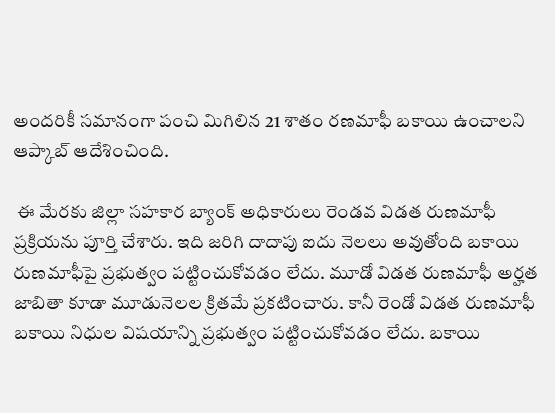అందరికీ సమానంగా పంచి మిగిలిన 21 శాతం రణమాఫీ బకాయి ఉంచాలని ఆప్కాబ్ ఆదేశించింది.

 ఈ మేరకు జిల్లా సహకార బ్యాంక్ అధికారులు రెండవ విడత రుణమాఫీ ప్రక్రియను పూర్తి చేశారు. ఇది జరిగి దాదాపు ఐదు నెలలు అవుతోంది బకాయి రుణమాఫీపై ప్రభుత్వం పట్టించుకోవడం లేదు. మూడో విడత రుణమాఫీ అర్హత జాబితా కూడా మూడునెలల క్రితమే ప్రకటించారు. కానీ రెండో విడత రుణమాఫీ బకాయి నిధుల విషయాన్ని ప్రభుత్వం పట్టించుకోవడం లేదు. బకాయి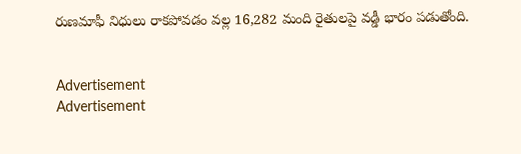రుణమాఫీ నిధులు రాకపోవడం వల్ల 16,282 మంది రైతులపై వడ్డీ భారం పడుతోంది.


Advertisement
Advertisement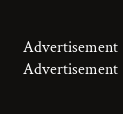Advertisement
Advertisement